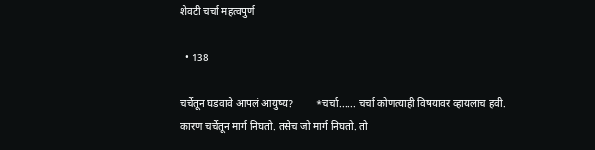शेवटी चर्चा महत्वपुर्ण

  • 138

चर्चेतून घडवावे आपलं आयुष्य?         *चर्चा...... चर्चा कोणत्याही विषयावर व्हायलाच हवी.  कारण चर्चेतून मार्ग निघतो. तसेच जो मार्ग निघतो. तो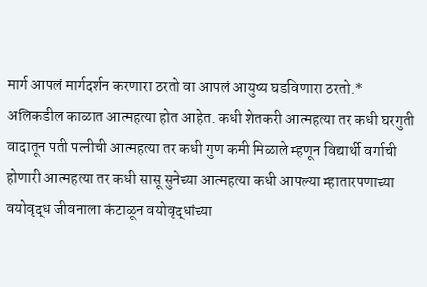मार्ग आपलं मार्गदर्शन करणारा ठरतो वा आपलं आयुष्य घडविणारा ठरतो.*          अलिकडील काळात आत्महत्या होत आहेत. कधी शेतकरी आत्महत्या तर कधी घरगुती वादातून पती पत्नीची आत्महत्या तर कधी गुण कमी मिळाले म्हणून विद्यार्थी वर्गाची होणारी आत्महत्या तर कधी सासू सुनेच्या आत्महत्या कधी आपल्या म्हातारपणाच्या वयोवृद्ध जीवनाला कंटाळून वयोवृद्धांच्या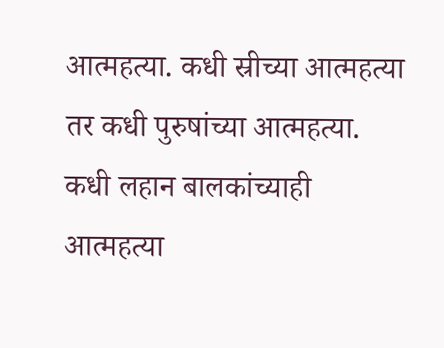आत्महत्या. कधी स्रीच्या आत्महत्या तर कधी पुरुषांच्या आत्महत्या. कधी लहान बालकांच्याही आत्महत्या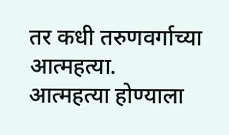तर कधी तरुणवर्गाच्या आत्महत्या.           आत्महत्या होण्याला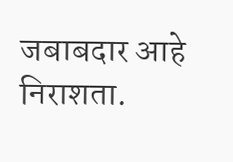जबाबदार आहे निराशता.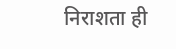निराशता ही